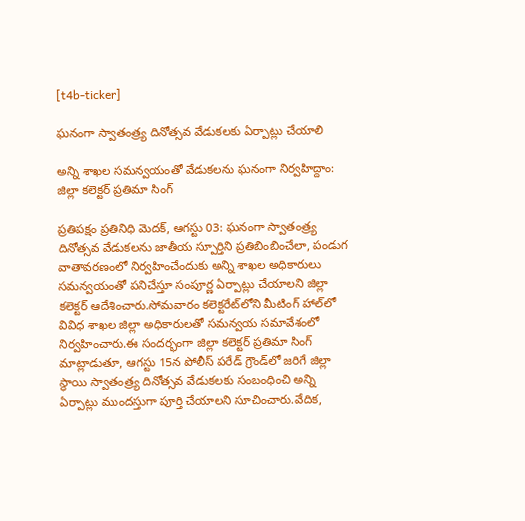[t4b-ticker]

ఘనంగా స్వాతంత్ర్య దినోత్సవ వేడుకలకు ఏర్పాట్లు చేయాలి

అన్ని శాఖల సమన్వయంతో వేడుకలను ఘనంగా నిర్వహిద్దాం: జిల్లా కలెక్టర్ ప్రతిమా సింగ్

ప్రతిపక్షం ప్రతినిధి మెదక్, ఆగస్టు 03: ఘనంగా స్వాతంత్ర్య దినోత్సవ వేడుకలను జాతీయ స్పూర్తిని ప్రతిబింబించేలా, పండుగ వాతావరణంలో నిర్వహించేందుకు అన్ని శాఖల అధికారులు సమన్వయంతో పనిచేస్తూ సంపూర్ణ ఏర్పాట్లు చేయాలని జిల్లా కలెక్టర్ ఆదేశించారు.సోమవారం కలెక్టరేట్‌లోని మీటింగ్ హాల్‌లో వివిధ శాఖల జిల్లా అధికారులతో సమన్వయ సమావేశంలో నిర్వహించారు.ఈ సందర్భంగా జిల్లా కలెక్టర్ ప్రతిమా సింగ్ మాట్లాడుతూ, ఆగస్టు 15న పోలీస్ పరేడ్ గ్రౌండ్‌లో జరిగే జిల్లా స్థాయి స్వాతంత్ర్య దినోత్సవ వేడుకలకు సంబంధించి అన్ని ఏర్పాట్లు ముందస్తుగా పూర్తి చేయాలని సూచించారు.వేదిక,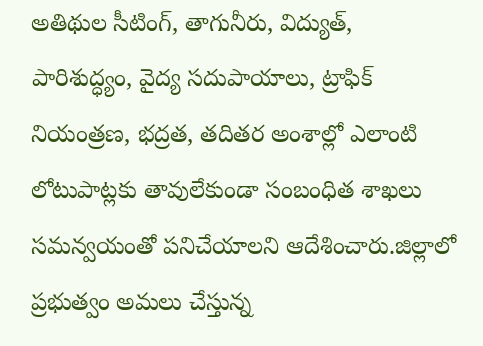అతిథుల సీటింగ్, తాగునీరు, విద్యుత్, పారిశుద్ధ్యం, వైద్య సదుపాయాలు, ట్రాఫిక్ నియంత్రణ, భద్రత, తదితర అంశాల్లో ఎలాంటి లోటుపాట్లకు తావులేకుండా సంబంధిత శాఖలు సమన్వయంతో పనిచేయాలని ఆదేశించారు.జిల్లాలో ప్రభుత్వం అమలు చేస్తున్న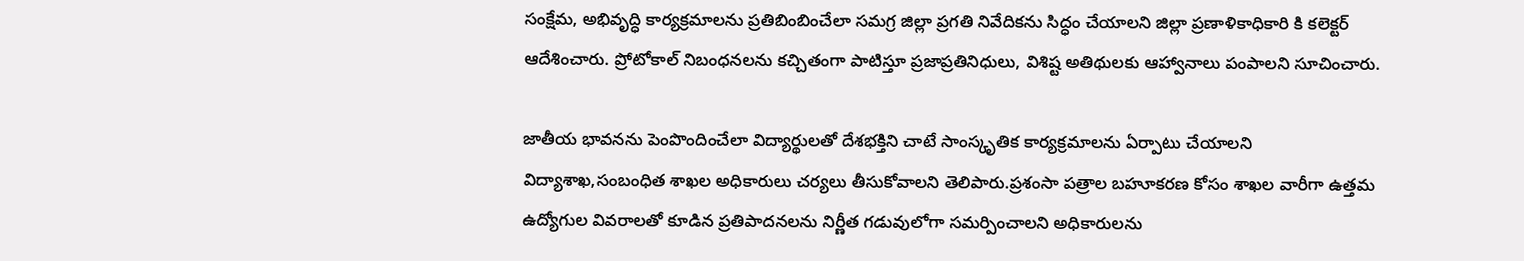సంక్షేమ, అభివృద్ధి కార్యక్రమాలను ప్రతిబింబించేలా సమగ్ర జిల్లా ప్రగతి నివేదికను సిద్ధం చేయాలని జిల్లా ప్రణాళికాధికారి కి కలెక్టర్ ఆదేశించారు. ప్రోటోకాల్ నిబంధనలను కచ్చితంగా పాటిస్తూ ప్రజాప్రతినిధులు, విశిష్ట అతిథులకు ఆహ్వానాలు పంపాలని సూచించారు.

జాతీయ భావనను పెంపొందించేలా విద్యార్థులతో దేశభక్తిని చాటే సాంస్కృతిక కార్యక్రమాలను ఏర్పాటు చేయాలని విద్యాశాఖ,సంబంధిత శాఖల అధికారులు చర్యలు తీసుకోవాలని తెలిపారు.ప్రశంసా పత్రాల బహూకరణ కోసం శాఖల వారీగా ఉత్తమ ఉద్యోగుల వివరాలతో కూడిన ప్రతిపాదనలను నిర్ణీత గడువులోగా సమర్పించాలని అధికారులను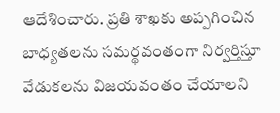ఆదేశించారు. ప్రతి శాఖకు అప్పగించిన బాధ్యతలను సమర్థవంతంగా నిర్వర్తిస్తూ వేడుకలను విజయవంతం చేయాలని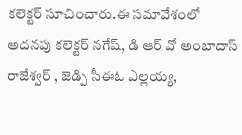కలెక్టర్ సూచించారు.ఈ సమావేశంలో అదనపు కలెక్టర్ నగేష్, డి ఆర్ వో అంబాదాస్ రాజేశ్వర్ , జెడ్పి సీఈఓ ఎల్లయ్య,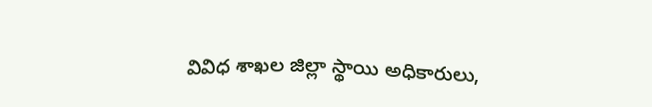వివిధ శాఖల జిల్లా స్థాయి అధికారులు,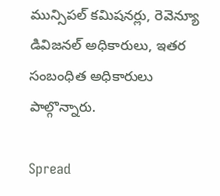మున్సిపల్ కమిషనర్లు, రెవెన్యూ డివిజనల్ అధికారులు, ఇతర సంబంధిత అధికారులు పాల్గొన్నారు.

Spread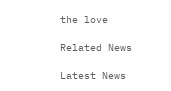the love

Related News

Latest News